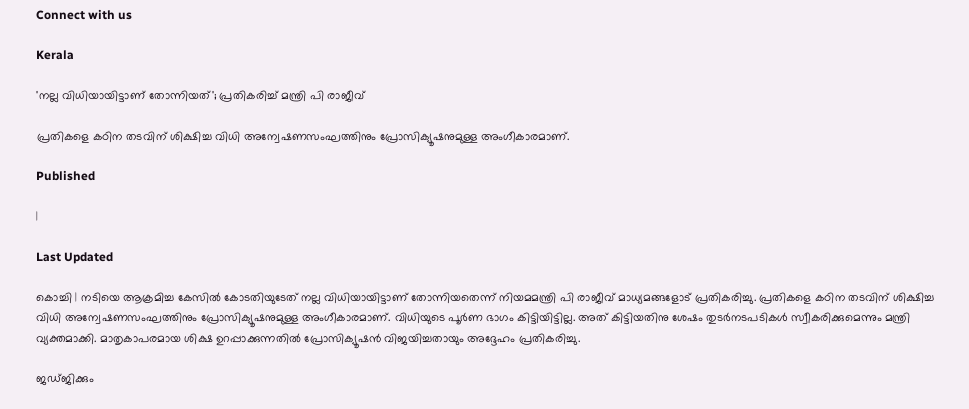Connect with us

Kerala

'നല്ല വിധിയായിട്ടാണ് തോന്നിയത്'; പ്രതികരിച്ച് മന്ത്രി പി രാജീവ്

പ്രതികളെ കഠിന തടവിന് ശിക്ഷിച്ച വിധി അന്വേഷണസംഘത്തിനും പ്രോസിക്യൂഷനുമുള്ള അംഗീകാരമാണ്.

Published

|

Last Updated

കൊച്ചി | നടിയെ ആക്രമിച്ച കേസില്‍ കോടതിയുടേത് നല്ല വിധിയായിട്ടാണ് തോന്നിയതെന്ന് നിയമമന്ത്രി പി രാജീവ് മാധ്യമങ്ങളോട് പ്രതികരിച്ചു. പ്രതികളെ കഠിന തടവിന് ശിക്ഷിച്ച വിധി അന്വേഷണസംഘത്തിനും പ്രോസിക്യൂഷനുമുള്ള അംഗീകാരമാണ്. വിധിയുടെ പൂര്‍ണ ഭാഗം കിട്ടിയിട്ടില്ല. അത് കിട്ടിയതിനു ശേഷം തുടര്‍നടപടികള്‍ സ്വീകരിക്കുമെന്നും മന്ത്രി വ്യക്തമാക്കി. മാതൃകാപരമായ ശിക്ഷ ഉറപ്പാക്കുന്നതില്‍ പ്രോസിക്യൂഷന്‍ വിജയിച്ചതായും അദ്ദേഹം പ്രതികരിച്ചു.

ജഡ്ജിക്കും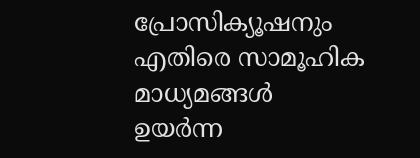പ്രോസിക്യൂഷനും എതിരെ സാമൂഹിക മാധ്യമങ്ങള്‍ ഉയര്‍ന്ന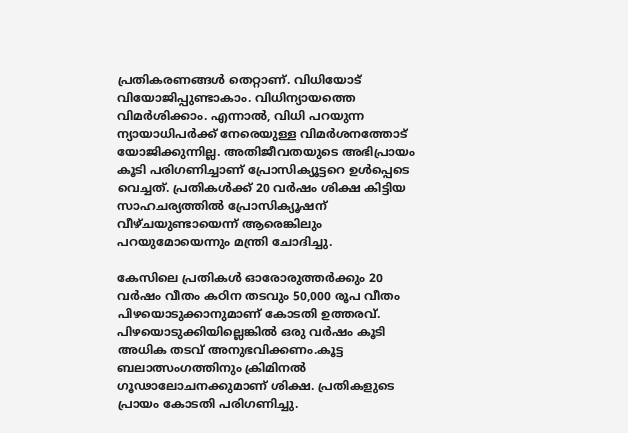പ്രതികരണങ്ങള്‍ തെറ്റാണ്. വിധിയോട് വിയോജിപ്പുണ്ടാകാം. വിധിന്യായത്തെ വിമര്‍ശിക്കാം. എന്നാല്‍, വിധി പറയുന്ന ന്യായാധിപര്‍ക്ക് നേരെയുള്ള വിമര്‍ശനത്തോട് യോജിക്കുന്നില്ല. അതിജീവതയുടെ അഭിപ്രായം കൂടി പരിഗണിച്ചാണ് പ്രോസിക്യൂട്ടറെ ഉള്‍പ്പെടെ വെച്ചത്. പ്രതികള്‍ക്ക് 20 വര്‍ഷം ശിക്ഷ കിട്ടിയ സാഹചര്യത്തില്‍ പ്രോസിക്യൂഷന് വീഴ്ചയുണ്ടായെന്ന് ആരെങ്കിലും പറയുമോയെന്നും മന്ത്രി ചോദിച്ചു.

കേസിലെ പ്രതികള്‍ ഓരോരുത്തര്‍ക്കും 20 വര്‍ഷം വീതം കഠിന തടവും 50,000 രൂപ വീതം പിഴയൊടുക്കാനുമാണ് കോടതി ഉത്തരവ്. പിഴയൊടുക്കിയില്ലെങ്കില്‍ ഒരു വര്‍ഷം കൂടി അധിക തടവ് അനുഭവിക്കണം.കൂട്ട ബലാത്സംഗത്തിനും ക്രിമിനല്‍ ഗൂഢാലോചനക്കുമാണ് ശിക്ഷ. പ്രതികളുടെ പ്രായം കോടതി പരിഗണിച്ചു.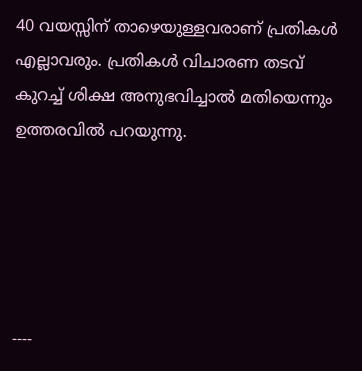40 വയസ്സിന് താഴെയുള്ളവരാണ് പ്രതികള്‍ എല്ലാവരും. പ്രതികള്‍ വിചാരണ തടവ് കുറച്ച് ശിക്ഷ അനുഭവിച്ചാല്‍ മതിയെന്നും ഉത്തരവില്‍ പറയുന്നു.





----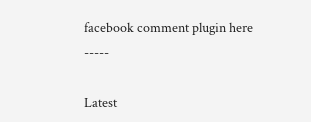facebook comment plugin here -----

Latest